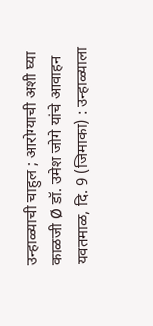उन्हाळ्याची चाहुल ; आरोग्याची अशी घ्या काळजी Ø डॉ. उमेश जोगे यांचे आवाहन
यवतमाळ, दि. 9 (जिमाका) : उन्हाळ्याला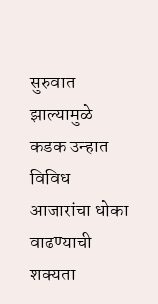सुरुवात झाल्यामुळे कडक उन्हात विविध आजारांचा धोका वाढण्याची शक्यता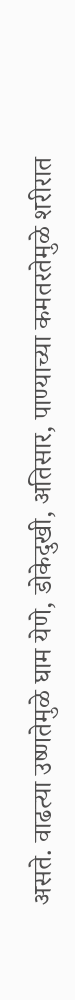असते. वाढत्या उष्णतेमुळे घाम येणे, डोकेदुखी, अतिसार, पाण्याच्या कमतरतेमुळे शरीरात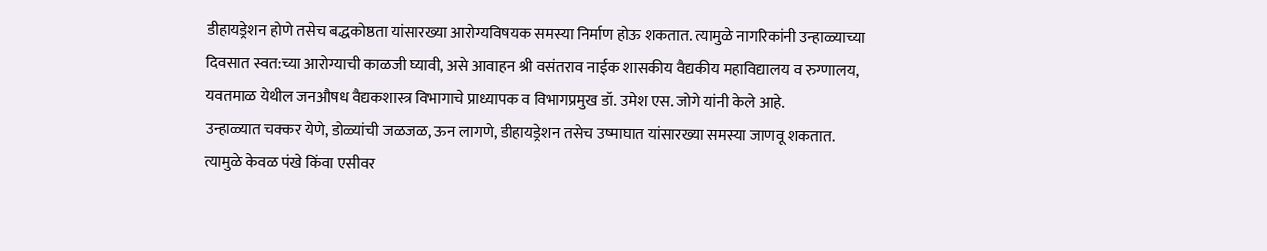डीहायड्रेशन होणे तसेच बद्धकोष्ठता यांसारख्या आरोग्यविषयक समस्या निर्माण होऊ शकतात. त्यामुळे नागरिकांनी उन्हाळ्याच्या दिवसात स्वत:च्या आरोग्याची काळजी घ्यावी, असे आवाहन श्री वसंतराव नाईक शासकीय वैद्यकीय महाविद्यालय व रुग्णालय, यवतमाळ येथील जनऔषध वैद्यकशास्त्र विभागाचे प्राध्यापक व विभागप्रमुख डॉ. उमेश एस. जोगे यांनी केले आहे.
उन्हाळ्यात चक्कर येणे, डोळ्यांची जळजळ, ऊन लागणे, डीहायड्रेशन तसेच उष्माघात यांसारख्या समस्या जाणवू शकतात. त्यामुळे केवळ पंखे किंवा एसीवर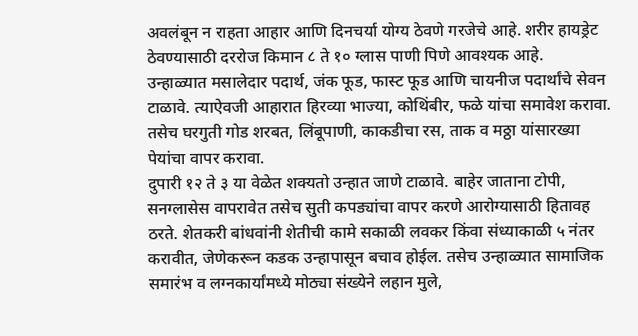अवलंबून न राहता आहार आणि दिनचर्या योग्य ठेवणे गरजेचे आहे. शरीर हायड्रेट ठेवण्यासाठी दररोज किमान ८ ते १० ग्लास पाणी पिणे आवश्यक आहे.
उन्हाळ्यात मसालेदार पदार्थ, जंक फूड, फास्ट फूड आणि चायनीज पदार्थांचे सेवन टाळावे. त्याऐवजी आहारात हिरव्या भाज्या, कोथिंबीर, फळे यांचा समावेश करावा. तसेच घरगुती गोड शरबत, लिंबूपाणी, काकडीचा रस, ताक व मठ्ठा यांसारख्या पेयांचा वापर करावा.
दुपारी १२ ते ३ या वेळेत शक्यतो उन्हात जाणे टाळावे. बाहेर जाताना टोपी, सनग्लासेस वापरावेत तसेच सुती कपड्यांचा वापर करणे आरोग्यासाठी हितावह ठरते. शेतकरी बांधवांनी शेतीची कामे सकाळी लवकर किंवा संध्याकाळी ५ नंतर करावीत, जेणेकरून कडक उन्हापासून बचाव होईल. तसेच उन्हाळ्यात सामाजिक समारंभ व लग्नकार्यांमध्ये मोठ्या संख्येने लहान मुले,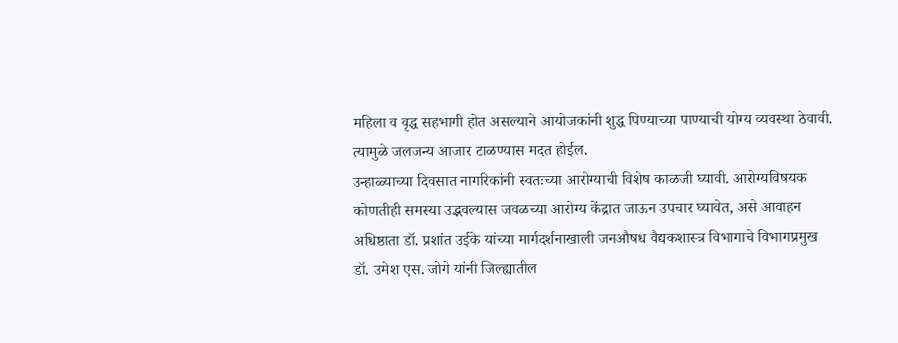महिला व वृद्ध सहभागी होत असल्याने आयोजकांनी शुद्ध पिण्याच्या पाण्याची योग्य व्यवस्था ठेवावी. त्यामुळे जलजन्य आजार टाळण्यास मदत होईल.
उन्हाळ्याच्या दिवसात नागरिकांनी स्वतःच्या आरोग्याची विशेष काळजी घ्यावी. आरोग्यविषयक कोणतीही समस्या उद्भवल्यास जवळच्या आरोग्य केंद्रात जाऊन उपचार घ्यावेत, असे आवाहन अधिष्ठाता डॉ. प्रशांत उईके यांच्या मार्गदर्शनाखाली जनऔषध वैद्यकशास्त्र विभागाचे विभागप्रमुख डॉ. उमेश एस. जोगे यांनी जिल्ह्यातील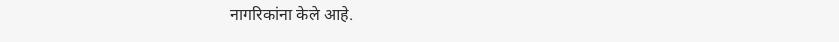नागरिकांना केले आहे.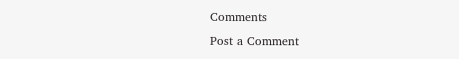Comments
Post a Comment